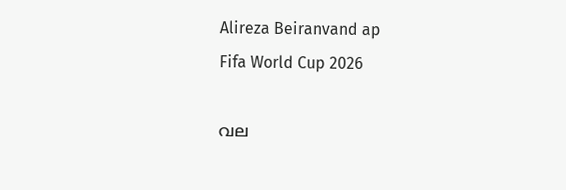Alireza Beiranvand ap
Fifa World Cup 2026

വല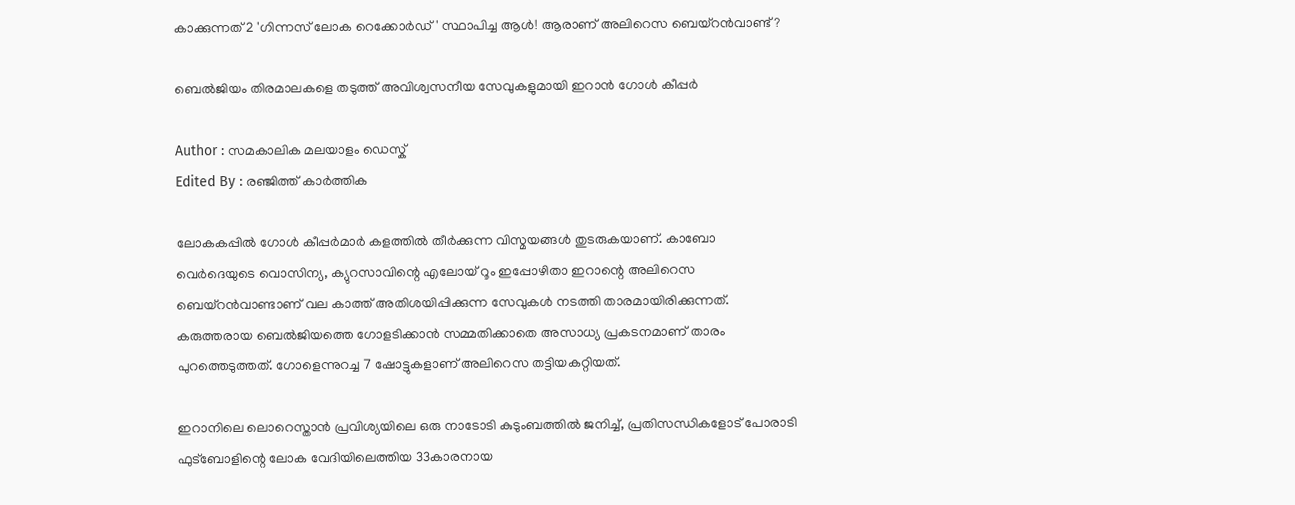കാക്കുന്നത് 2 'ഗിന്നസ് ലോക റെക്കോർഡ്' സ്ഥാപിച്ച ആൾ! ആരാണ് അലിറെസ ബെയ്റൻവാണ്ട്?

ബെൽജിയം തിരമാലകളെ തടുത്ത് അവിശ്വസനീയ സേവുകളുമായി ഇറാൻ ഗോൾ കീപ്പർ

Author : സമകാലിക മലയാളം ഡെസ്ക്
Edited By : രഞ്ജിത്ത് കാർത്തിക

ലോകകപ്പിൽ ഗോൾ കീപ്പർമാർ കളത്തിൽ തീർക്കുന്ന വിസ്മയങ്ങൾ തുടരുകയാണ്. കാബോ വെർദെയുടെ വൊസിന്യ, ക്യുറസാവിന്റെ എലോയ് റൂം ഇപ്പോഴിതാ ഇറാന്റെ അലിറെസ ബെയ്റൻവാണ്ടാണ് വല കാത്ത് അതിശയിപ്പിക്കുന്ന സേവുകൾ നടത്തി താരമായിരിക്കുന്നത്. കരുത്തരായ ബെൽജിയത്തെ ഗോളടിക്കാൻ സമ്മതിക്കാതെ അസാധ്യ പ്രകടനമാണ് താരം പുറത്തെടുത്തത്. ഗോളെന്നുറച്ച 7 ഷോട്ടുകളാണ് അലിറെസ തട്ടിയകറ്റിയത്.

ഇറാനിലെ ലൊറെസ്താൻ പ്രവിശ്യയിലെ ഒരു നാടോടി കുടുംബത്തിൽ ജനിച്ച്, പ്രതിസന്ധികളോട് പോരാടി ഫുട്ബോളിന്റെ ലോക വേദിയിലെത്തിയ 33കാരനായ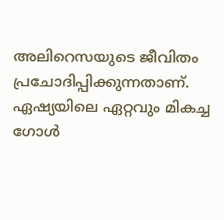അലിറെസയുടെ ജീവിതം പ്രചോദിപ്പിക്കുന്നതാണ്. ഏഷ്യയിലെ ഏറ്റവും മികച്ച ഗോൾ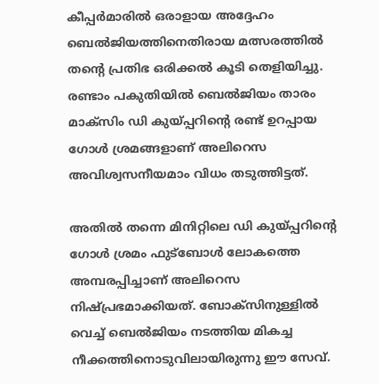കീപ്പർമാരിൽ ഒരാളായ അദ്ദേഹം ബെൽജിയത്തിനെതിരായ മത്സരത്തിൽ തന്റെ പ്രതിഭ ഒരിക്കൽ കൂടി തെളിയിച്ചു. രണ്ടാം പകുതിയിൽ ബെൽജിയം താരം മാക്സിം ഡി കുയ്പ്പറിന്റെ രണ്ട് ഉറപ്പായ ഗോൾ ശ്രമങ്ങളാണ് അലിറെസ അവിശ്വസനീയമാം വിധം തടുത്തിട്ടത്.

അതിൽ തന്നെ മിനിറ്റിലെ ഡി കുയ്പ്പറിന്റെ ഗോൾ ശ്രമം ഫുട്ബോൾ ലോകത്തെ അമ്പരപ്പിച്ചാണ് അലിറെസ നിഷ്പ്രഭമാക്കിയത്. ബോക്‌സിനുള്ളിൽ വെച്ച് ബെൽജിയം നടത്തിയ മികച്ച നീക്കത്തിനൊടുവിലായിരുന്നു ഈ സേവ്.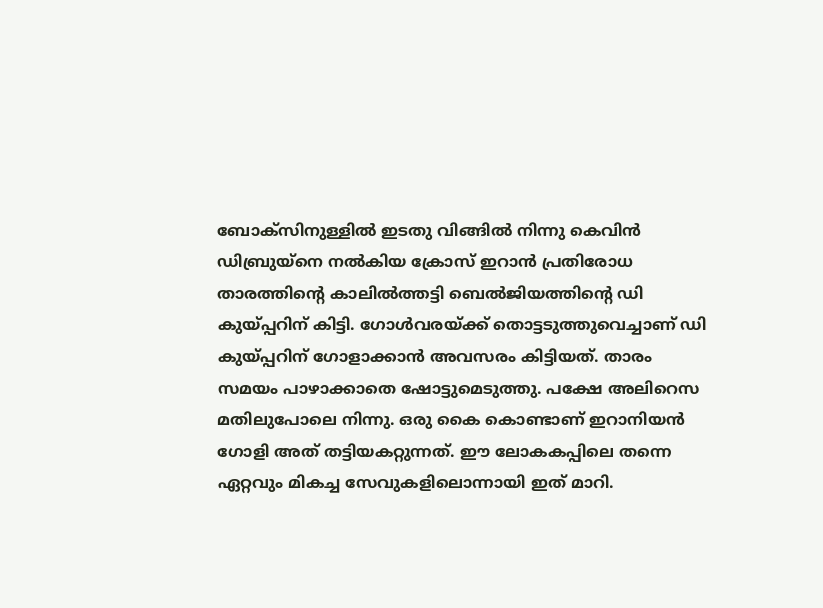ബോക്‌സിനുള്ളിൽ ഇടതു വിങ്ങിൽ നിന്നു കെവിൻ ഡിബ്രുയ്നെ നൽകിയ ക്രോസ് ഇറാൻ പ്രതിരോധ താരത്തിന്റെ കാലിൽത്തട്ടി ബെൽജിയത്തിന്റെ ഡി കുയ്പ്പറിന് കിട്ടി. ഗോൾവരയ്ക്ക് തൊട്ടടുത്തുവെച്ചാണ് ഡി കുയ്പ്പറിന് ഗോളാക്കാൻ അവസരം കിട്ടിയത്. താരം സമയം പാഴാക്കാതെ ഷോട്ടുമെടുത്തു. പക്ഷേ അലിറെസ മതിലുപോലെ നിന്നു. ഒരു കൈ കൊണ്ടാണ് ഇറാനിയൻ ഗോളി അത് തട്ടിയകറ്റുന്നത്. ഈ ലോകകപ്പിലെ തന്നെ ഏറ്റവും മികച്ച സേവുകളിലൊന്നായി ഇത് മാറി.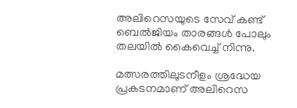അലിറെസയുടെ സേവ് കണ്ട് ബെൽജിയം താരങ്ങൾ പോലും തലയിൽ കൈവെച്ച് നിന്നു.

മത്സരത്തിലുടനീളം ശ്രദ്ധേയ പ്രകടനമാണ് അലിറെസ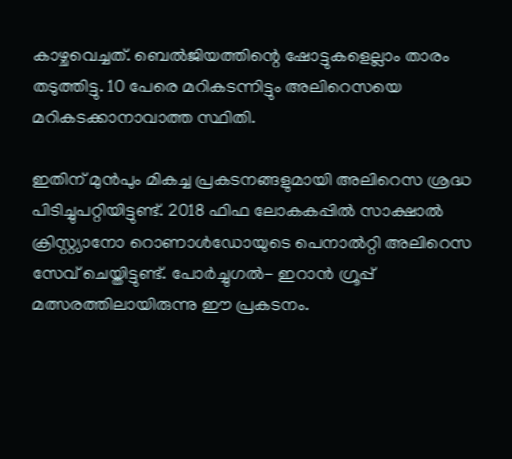കാഴ്ചവെച്ചത്. ബെൽജിയത്തിന്റെ ഷോട്ടുകളെല്ലാം താരം തടുത്തിട്ടു. 10 പേരെ മറികടന്നിട്ടും അലിറെസയെ മറികടക്കാനാവാത്ത സ്ഥിതി.

ഇതിന് മുൻപും മികച്ച പ്രകടനങ്ങളുമായി അലിറെസ ശ്രദ്ധ പിടിച്ചുപറ്റിയിട്ടുണ്ട്. 2018 ഫിഫ ലോകകപ്പിൽ സാക്ഷാൽ ക്രിസ്റ്റ്യാനോ റൊണാൾഡോയുടെ പെനാൽറ്റി അലിറെസ സേവ് ചെയ്തിട്ടുണ്ട്. പോർച്ചുഗൽ- ഇറാൻ ഗ്രൂപ്പ് മത്സരത്തിലായിരുന്നു ഈ പ്രകടനം.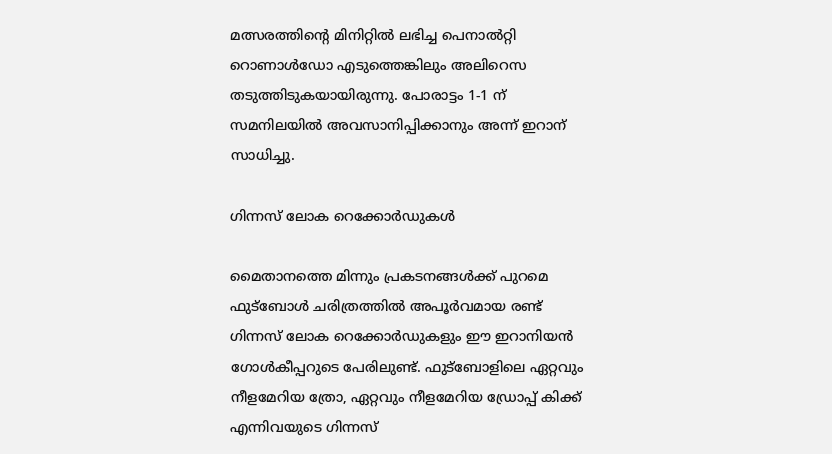മത്സരത്തിന്റെ മിനിറ്റിൽ ലഭിച്ച പെനാൽറ്റി റൊണാൾഡോ എടുത്തെങ്കിലും അലിറെസ തടുത്തിടുകയായിരുന്നു. പോരാട്ടം 1-1 ന് സമനിലയിൽ അവസാനിപ്പിക്കാനും അന്ന് ഇറാന് സാധിച്ചു.

ഗിന്നസ് ലോക റെക്കോർഡുകൾ

മൈതാനത്തെ മിന്നും പ്രകടനങ്ങൾക്ക് പുറമെ ഫുട്ബോൾ ചരിത്രത്തിൽ അപൂർവമായ രണ്ട് ഗിന്നസ് ലോക റെക്കോർഡുകളും ഈ ഇറാനിയൻ ഗോൾകീപ്പറുടെ പേരിലുണ്ട്. ഫുട്ബോളിലെ ഏറ്റവും നീളമേറിയ ത്രോ, ഏറ്റവും നീളമേറിയ ഡ്രോപ്പ് കിക്ക് എന്നിവയുടെ ഗിന്നസ്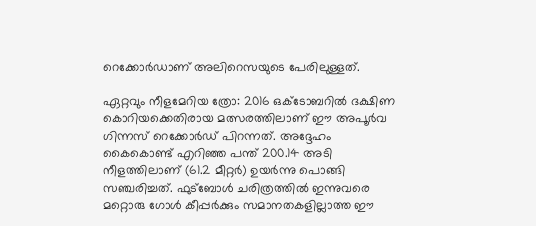റെക്കോർഡാണ് അലിറെസയുടെ പേരിലുള്ളത്.

ഏറ്റവും നീളമേറിയ ത്രോ: 2016 ഒക്ടോബറിൽ ദക്ഷിണ കൊറിയക്കെതിരായ മത്സരത്തിലാണ് ഈ അപൂർവ ഗിന്നസ് റെക്കോർഡ് പിറന്നത്. അദ്ദേഹം കൈകൊണ്ട് എറിഞ്ഞ പന്ത് 200.14 അടി നീളത്തിലാണ് (61.2 മീറ്റർ) ഉയർന്നു പൊങ്ങി സഞ്ചരിച്ചത്. ഫുട്ബോൾ ചരിത്രത്തിൽ ഇന്നുവരെ മറ്റൊരു ഗോൾ കീപ്പർക്കും സമാനതകളില്ലാത്ത ഈ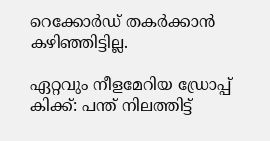റെക്കോർഡ് തകർക്കാൻ കഴിഞ്ഞിട്ടില്ല.

ഏറ്റവും നീളമേറിയ ഡ്രോപ്പ് കിക്ക്: പന്ത് നിലത്തിട്ട്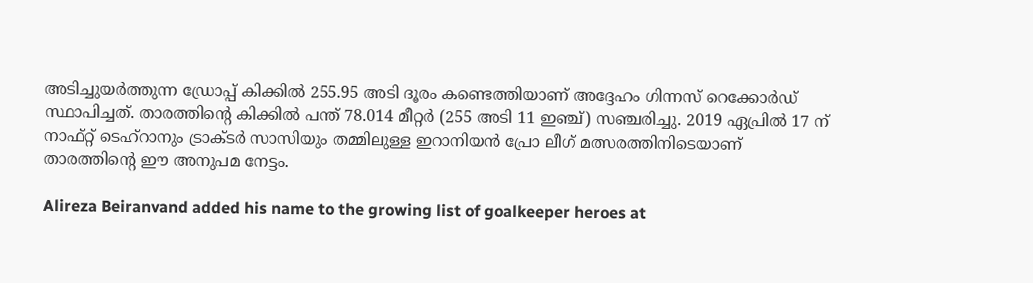അടിച്ചുയർത്തുന്ന ഡ്രോപ്പ് കിക്കിൽ 255.95 അടി ദൂരം കണ്ടെത്തിയാണ് അദ്ദേഹം ഗിന്നസ് റെക്കോർഡ് സ്ഥാപിച്ചത്. താരത്തിന്റെ കിക്കിൽ പന്ത് 78.014 മീറ്റർ (255 അടി 11 ഇഞ്ച്) സഞ്ചരിച്ചു. 2019 ഏപ്രിൽ 17 ന് നാഫ്റ്റ് ടെഹ്‌റാനും ട്രാക്ടർ സാസിയും തമ്മിലുള്ള ഇറാനിയൻ പ്രോ ലീഗ് മത്സരത്തിനിടെയാണ് താരത്തിന്റെ ഈ അനുപമ നേട്ടം.

Alireza Beiranvand added his name to the growing list of goalkeeper heroes at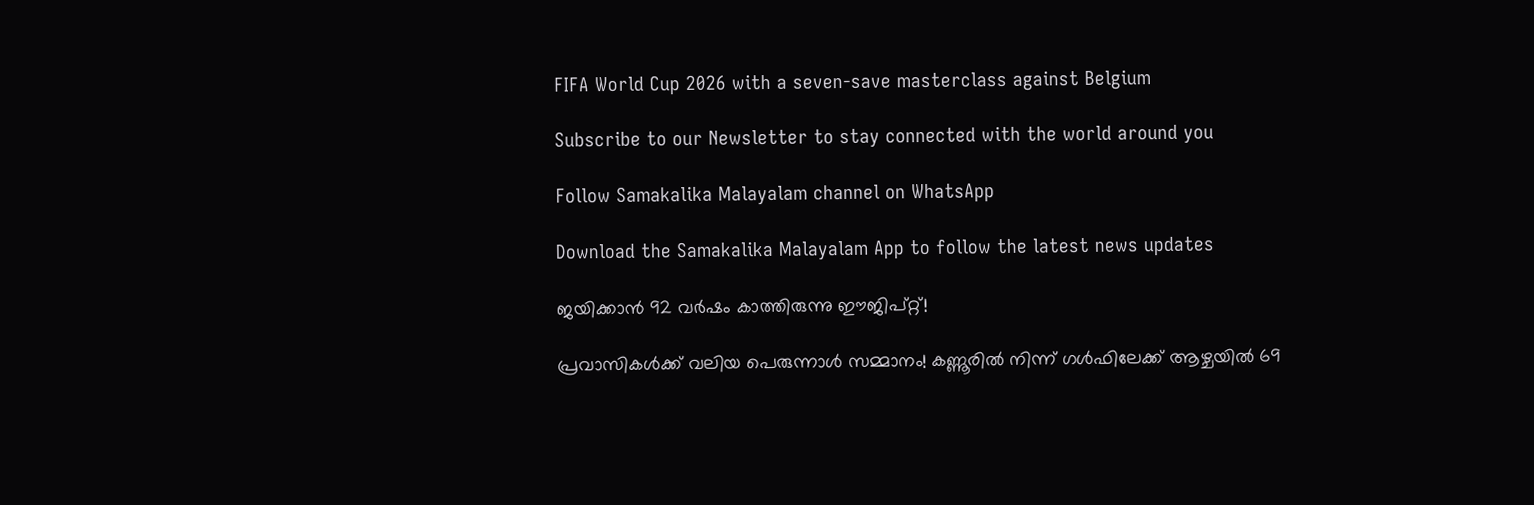FIFA World Cup 2026 with a seven-save masterclass against Belgium

Subscribe to our Newsletter to stay connected with the world around you

Follow Samakalika Malayalam channel on WhatsApp

Download the Samakalika Malayalam App to follow the latest news updates

ജയിക്കാൻ 92 വർഷം കാത്തിരുന്നു ഈജിപ്റ്റ്!

പ്രവാസികൾക്ക് വലിയ പെരുന്നാൾ സമ്മാനം! കണ്ണൂരിൽ നിന്ന് ഗൾഫിലേക്ക് ആഴ്ചയിൽ 69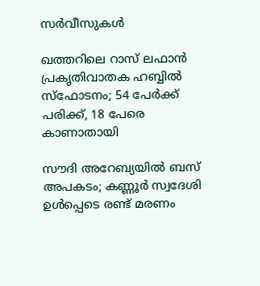സർവീസുകൾ

ഖത്തറിലെ റാസ് ലഫാന്‍ പ്രകൃതിവാതക ഹബ്ബില്‍ സ്‌ഫോടനം; 54 പേര്‍ക്ക് പരിക്ക്, 18 പേരെ കാണാതായി

സൗദി അറേബ്യയില്‍ ബസ് അപകടം; കണ്ണൂര്‍ സ്വദേശി ഉള്‍പ്പെടെ രണ്ട് മരണം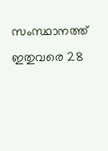സംസ്ഥാനത്ത് ഇതുവരെ 28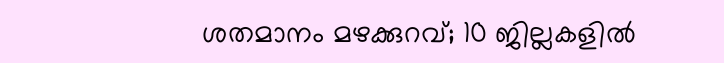ശതമാനം മഴക്കുറവ്; 10 ജില്ലകളില്‍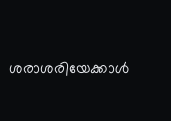ശരാശരിയേക്കാള്‍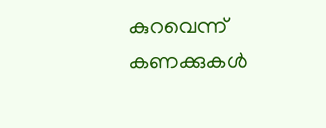കുറവെന്ന് കണക്കുകള്‍